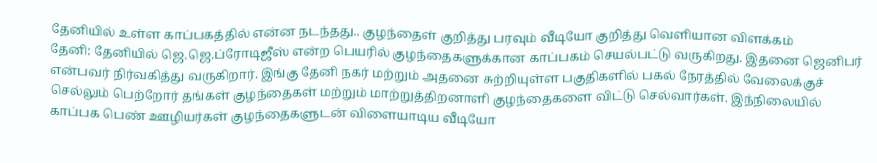தேனியில் உள்ள காப்பகத்தில் என்ன நடந்தது.. குழந்தைள் குறித்து பரவும் வீடியோ குறித்து வெளியான விளக்கம்
தேனி: தேனியில் ஜெ.ஜெ.ப்ரோடிஜீஸ் என்ற பெயரில் குழந்தைகளுக்கான காப்பகம் செயல்பட்டு வருகிறது. இதனை ஜெனிபர் என்பவர் நிர்வகித்து வருகிறார். இங்கு தேனி நகர் மற்றும் அதனை சுற்றியுள்ள பகுதிகளில் பகல் நேரத்தில் வேலைக்குச் செல்லும் பெற்றோர் தங்கள் குழந்தைகள் மற்றும் மாற்றுத்திறனாளி குழந்தைகளை விட்டு செல்வார்கள். இந்நிலையில் காப்பக பெண் ஊழியர்கள் குழந்தைகளுடன் விளையாடிய வீடியோ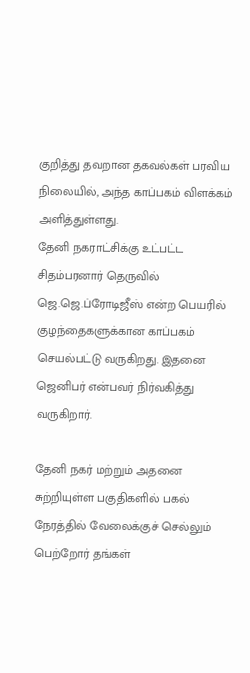குறித்து தவறான தகவல்கள் பரவிய நிலையில், அந்த காப்பகம் விளக்கம் அளித்துள்ளது.
தேனி நகராட்சிக்கு உட்பட்ட சிதம்பரனார் தெருவில் ஜெ.ஜெ.ப்ரோடிஜீஸ் என்ற பெயரில் குழந்தைகளுக்கான காப்பகம் செயல்பட்டு வருகிறது. இதனை ஜெனிபர் என்பவர் நிர்வகித்து வருகிறார்.

தேனி நகர் மற்றும் அதனை சுற்றியுள்ள பகுதிகளில் பகல் நேரத்தில் வேலைக்குச் செல்லும் பெற்றோர் தங்கள்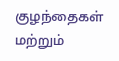குழந்தைகள் மற்றும்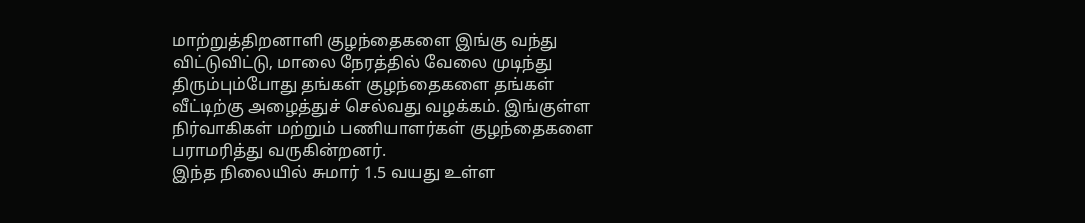மாற்றுத்திறனாளி குழந்தைகளை இங்கு வந்து விட்டுவிட்டு, மாலை நேரத்தில் வேலை முடிந்து திரும்பும்போது தங்கள் குழந்தைகளை தங்கள் வீட்டிற்கு அழைத்துச் செல்வது வழக்கம். இங்குள்ள நிர்வாகிகள் மற்றும் பணியாளர்கள் குழந்தைகளை பராமரித்து வருகின்றனர்.
இந்த நிலையில் சுமார் 1.5 வயது உள்ள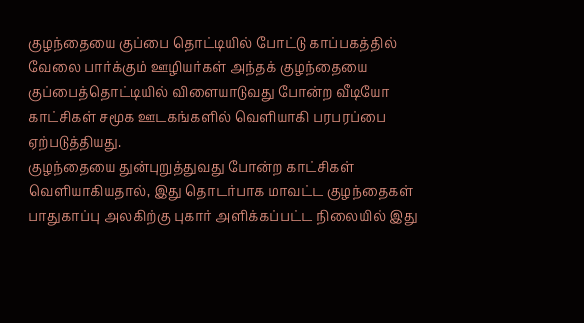குழந்தையை குப்பை தொட்டியில் போட்டு காப்பகத்தில் வேலை பார்க்கும் ஊழியர்கள் அந்தக் குழந்தையை குப்பைத்தொட்டியில் விளையாடுவது போன்ற வீடியோ காட்சிகள் சமூக ஊடகங்களில் வெளியாகி பரபரப்பை ஏற்படுத்தியது.
குழந்தையை துன்புறுத்துவது போன்ற காட்சிகள் வெளியாகியதால், இது தொடர்பாக மாவட்ட குழந்தைகள் பாதுகாப்பு அலகிற்கு புகார் அளிக்கப்பட்ட நிலையில் இது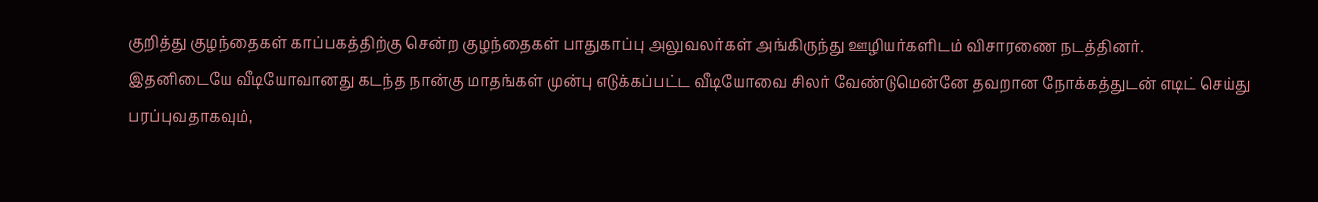குறித்து குழந்தைகள் காப்பகத்திற்கு சென்ற குழந்தைகள் பாதுகாப்பு அலுவலர்கள் அங்கிருந்து ஊழியர்களிடம் விசாரணை நடத்தினர்.
இதனிடையே வீடியோவானது கடந்த நான்கு மாதங்கள் முன்பு எடுக்கப்பட்ட வீடியோவை சிலர் வேண்டுமென்னே தவறான நோக்கத்துடன் எடிட் செய்து பரப்புவதாகவும்,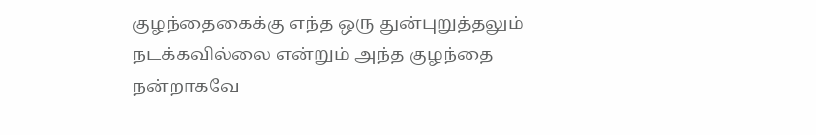குழந்தைகைக்கு எந்த ஒரு துன்புறுத்தலும் நடக்கவில்லை என்றும் அந்த குழந்தை நன்றாகவே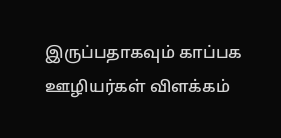இருப்பதாகவும் காப்பக ஊழியர்கள் விளக்கம்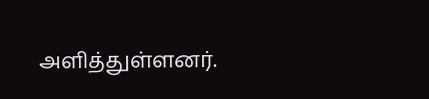அளித்துள்ளனர்.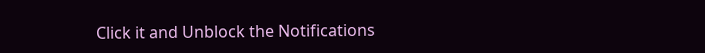Click it and Unblock the Notifications